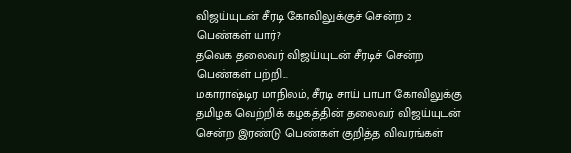விஜய்யுடன் சீரடி கோவிலுக்குச் சென்ற 2 பெண்கள் யார்?
தவெக தலைவர் விஜய்யுடன் சீரடிச் சென்ற பெண்கள் பற்றி...
மகாராஷ்டிர மாநிலம், சீரடி சாய் பாபா கோவிலுக்கு தமிழக வெற்றிக் கழகத்தின் தலைவர் விஜய்யுடன் சென்ற இரண்டு பெண்கள் குறித்த விவரங்கள்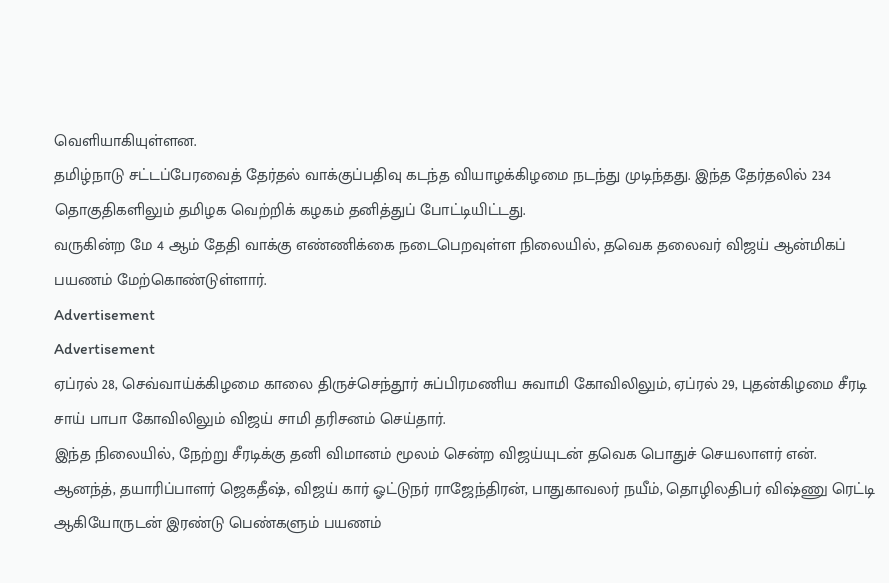வெளியாகியுள்ளன.
தமிழ்நாடு சட்டப்பேரவைத் தேர்தல் வாக்குப்பதிவு கடந்த வியாழக்கிழமை நடந்து முடிந்தது. இந்த தேர்தலில் 234 தொகுதிகளிலும் தமிழக வெற்றிக் கழகம் தனித்துப் போட்டியிட்டது.
வருகின்ற மே 4 ஆம் தேதி வாக்கு எண்ணிக்கை நடைபெறவுள்ள நிலையில், தவெக தலைவர் விஜய் ஆன்மிகப் பயணம் மேற்கொண்டுள்ளார்.
Advertisement
Advertisement
ஏப்ரல் 28, செவ்வாய்க்கிழமை காலை திருச்செந்தூர் சுப்பிரமணிய சுவாமி கோவிலிலும், ஏப்ரல் 29, புதன்கிழமை சீரடி சாய் பாபா கோவிலிலும் விஜய் சாமி தரிசனம் செய்தார்.
இந்த நிலையில், நேற்று சீரடிக்கு தனி விமானம் மூலம் சென்ற விஜய்யுடன் தவெக பொதுச் செயலாளர் என். ஆனந்த், தயாரிப்பாளர் ஜெகதீஷ், விஜய் கார் ஓட்டுநர் ராஜேந்திரன், பாதுகாவலர் நயீம், தொழிலதிபர் விஷ்ணு ரெட்டி ஆகியோருடன் இரண்டு பெண்களும் பயணம்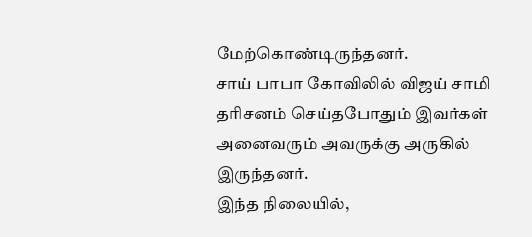மேற்கொண்டிருந்தனர்.
சாய் பாபா கோவிலில் விஜய் சாமி தரிசனம் செய்தபோதும் இவர்கள் அனைவரும் அவருக்கு அருகில் இருந்தனர்.
இந்த நிலையில்,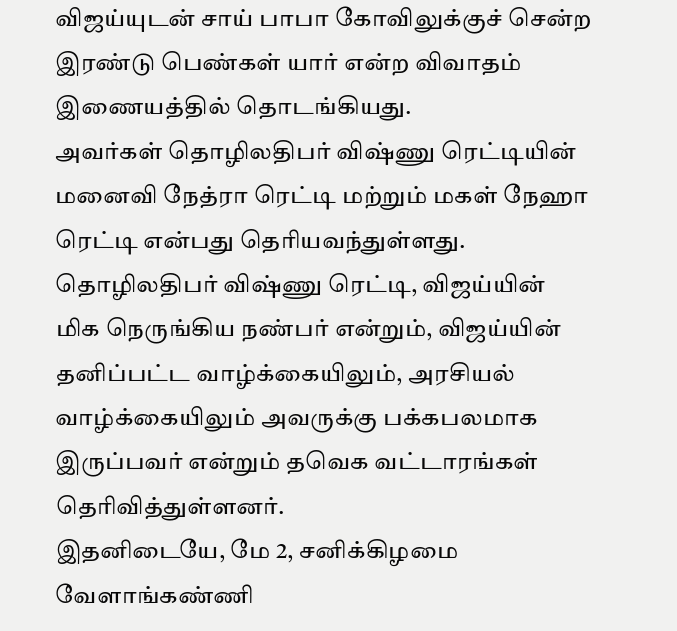விஜய்யுடன் சாய் பாபா கோவிலுக்குச் சென்ற இரண்டு பெண்கள் யார் என்ற விவாதம் இணையத்தில் தொடங்கியது.
அவர்கள் தொழிலதிபர் விஷ்ணு ரெட்டியின் மனைவி நேத்ரா ரெட்டி மற்றும் மகள் நேஹா ரெட்டி என்பது தெரியவந்துள்ளது.
தொழிலதிபர் விஷ்ணு ரெட்டி, விஜய்யின் மிக நெருங்கிய நண்பர் என்றும், விஜய்யின் தனிப்பட்ட வாழ்க்கையிலும், அரசியல் வாழ்க்கையிலும் அவருக்கு பக்கபலமாக இருப்பவர் என்றும் தவெக வட்டாரங்கள் தெரிவித்துள்ளனர்.
இதனிடையே, மே 2, சனிக்கிழமை வேளாங்கண்ணி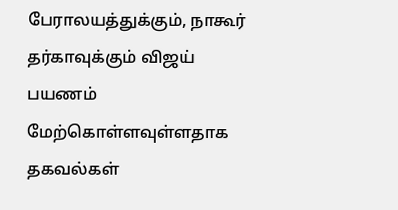பேராலயத்துக்கும், நாகூர் தர்காவுக்கும் விஜய் பயணம் மேற்கொள்ளவுள்ளதாக தகவல்கள்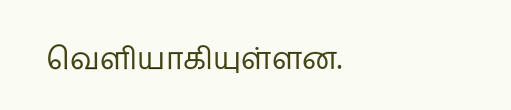வெளியாகியுள்ளன.